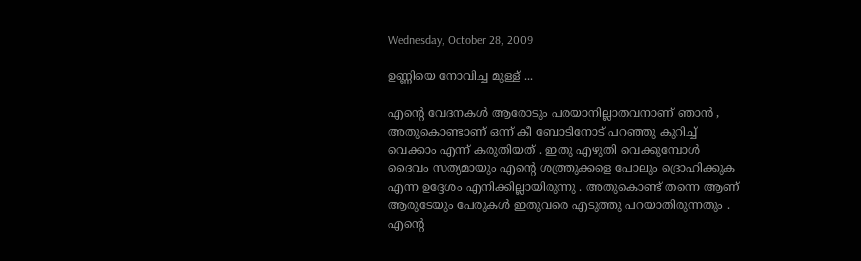Wednesday, October 28, 2009

ഉണ്ണിയെ നോവിച്ച മുള്ള് ...

എന്‍റെ വേദനകള്‍ ആരോടും പരയാനില്ലാതവനാണ് ഞാന്‍ , അതുകൊണ്ടാണ് ഒന്ന് കീ ബോടിനോട് പറഞ്ഞു കുറിച്ച് വെക്കാം എന്ന് കരുതിയത്‌ . ഇതു എഴുതി വെക്കുമ്പോള്‍ ദൈവം സത്യമായും എന്‍റെ ശത്ത്രുക്കളെ പോലും ദ്രൊഹിക്കുക എന്ന ഉദ്ദേശം എനിക്കില്ലായിരുന്നു . അതുകൊണ്ട് തന്നെ ആണ് ആരുടേയും പേരുകള്‍ ഇതുവരെ എടുത്തു പറയാതിരുന്നതും . എന്‍റെ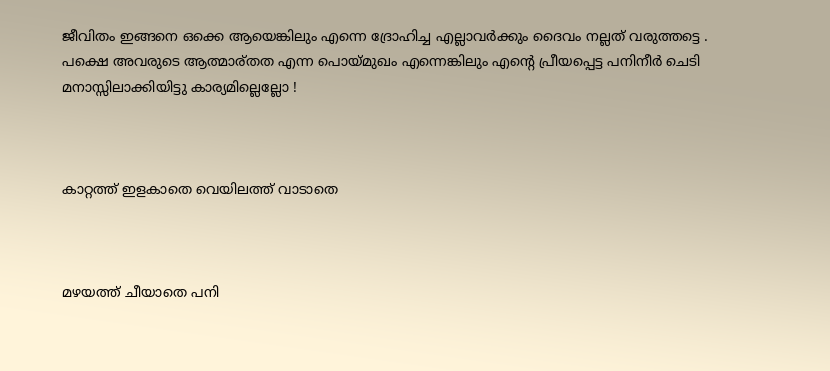ജീവിതം ഇങ്ങനെ ഒക്കെ ആയെങ്കിലും എന്നെ ദ്രോഹിച്ച എല്ലാവര്‍ക്കും ദൈവം നല്ലത് വരുത്തട്ടെ . പക്ഷെ അവരുടെ ആത്മാര്തത എന്ന പൊയ്മുഖം എന്നെങ്കിലും എന്‍റെ പ്രീയപ്പെട്ട പനിനീര്‍ ചെടി മനാസ്സിലാക്കിയിട്ടു കാര്യമില്ലെല്ലോ !



കാറ്റത്ത്‌ ഇളകാതെ വെയിലത്ത്‌ വാടാതെ



മഴയത്ത് ചീയാതെ പനി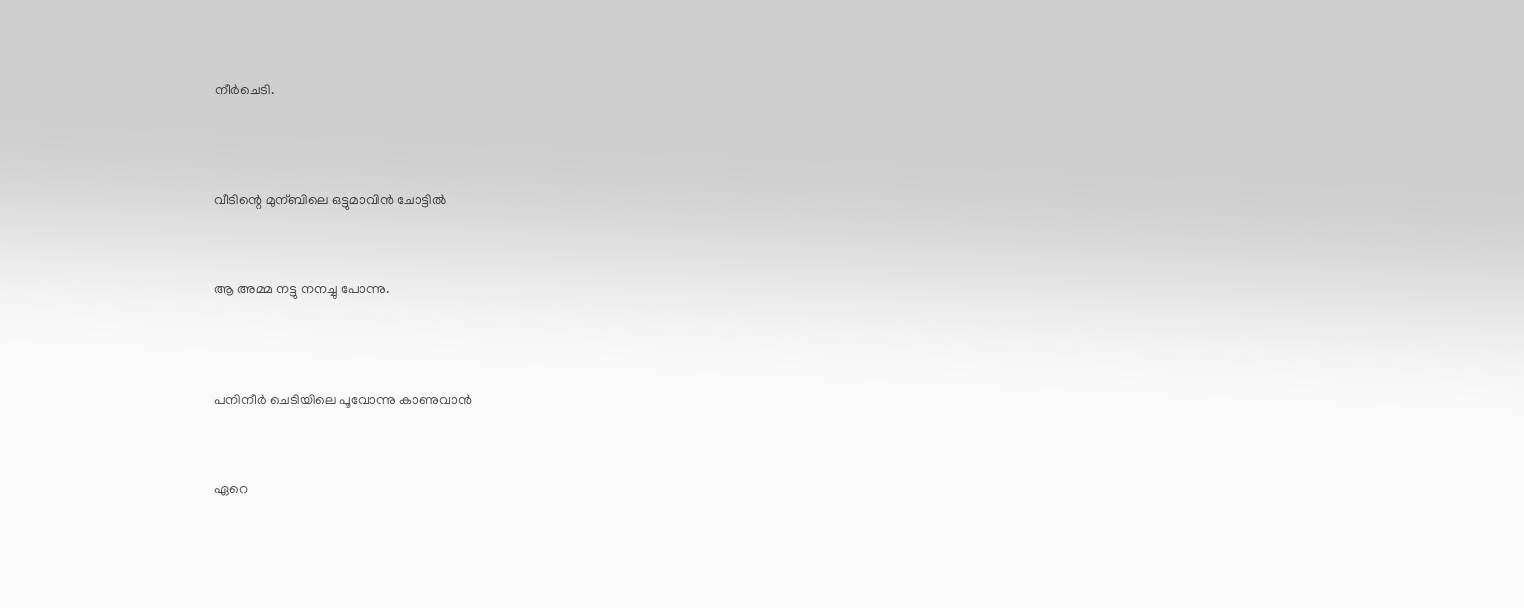നീര്‍ചെടി.




വീടിന്റെ മുന്ബിലെ ഒട്ടുമാവിന്‍ ചോട്ടില്‍



ആ അമ്മ നട്ടു നനച്ചു പോന്നു.




പനിനീര്‍ ചെടിയിലെ പൂവോന്നു കാണുവാന്‍



ഏറെ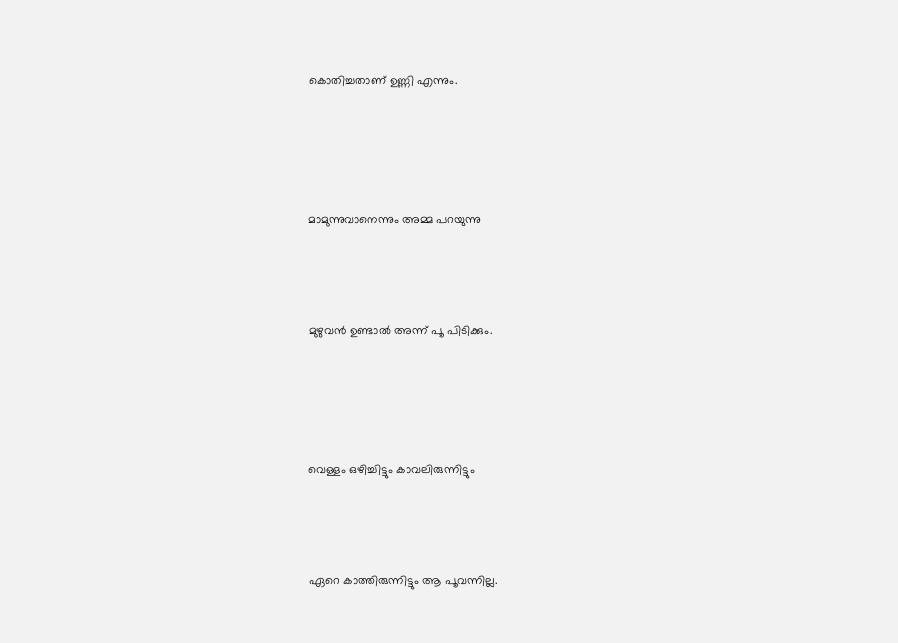കൊതിച്ചതാണ് ഉണ്ണി എന്നും.




മാമുന്നുവാനെന്നും അമ്മ പറയുന്നു



മുഴുവന്‍ ഉണ്ടാല്‍ അന്ന് പൂ പിടിക്കും.




വെള്ളം ഒഴിച്ചിട്ടും കാവലിരുന്നിട്ടും



ഏറെ കാത്തിരുന്നിട്ടും ആ പൂവന്നില്ല.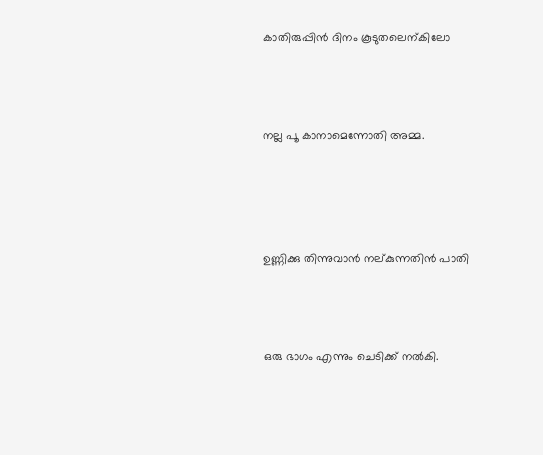കാതിരുപ്പിന്‍ ദിനം കൂടുതലെന്കിലോ



നല്ല പൂ കാനാമെന്നോതി അമ്മ.




ഉണ്ണിക്കു തിന്നുവാന്‍ നല്കുന്നതിന്‍ പാതി



ഒരു ഭാഗം എന്നും ചെടിക്ക്‌ നല്‍കി.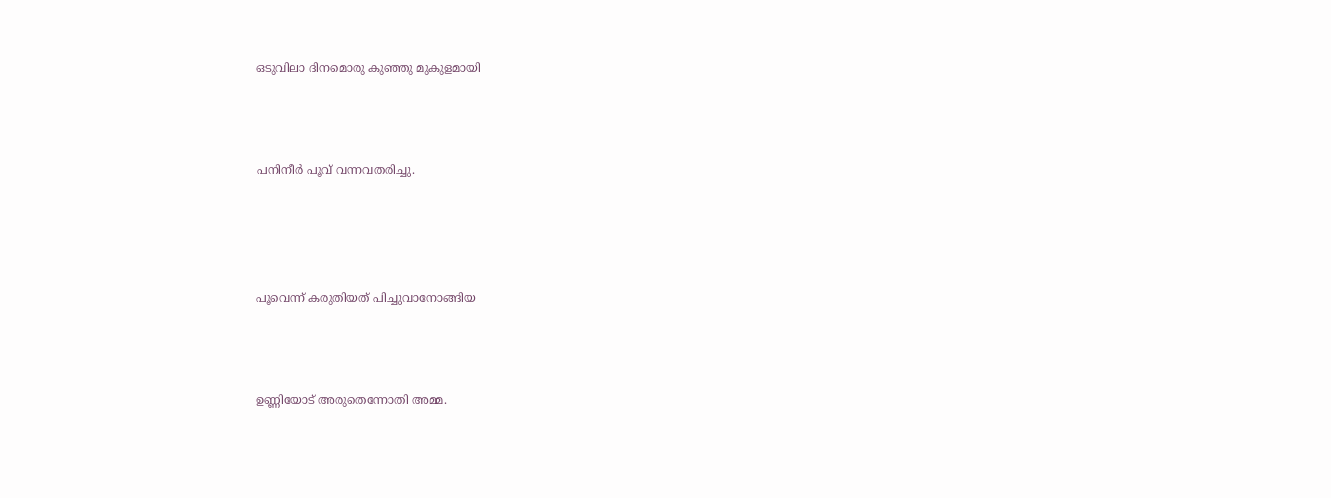ഒടുവിലാ ദിനമൊരു കുഞ്ഞു മുകുളമായി



പനിനീര്‍ പൂവ് വന്നവതരിച്ചു.




പൂവെന്ന് കരുതിയത്‌ പിച്ചുവാനോങ്ങിയ



ഉണ്ണിയോട് അരുതെന്നോതി അമ്മ.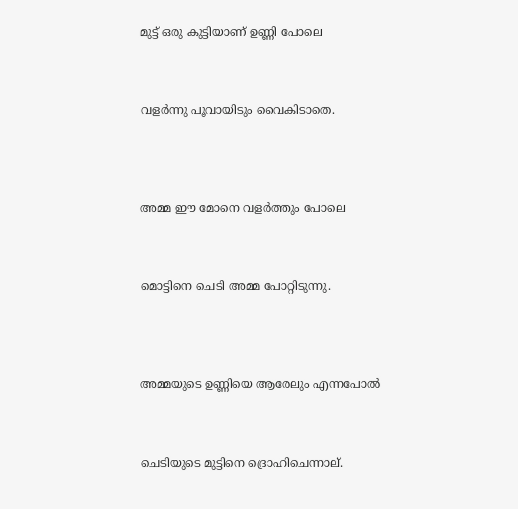മുട്ട് ഒരു കു‌ട്ടിയാണ് ഉണ്ണി പോലെ



വളര്‍ന്നു പൂവായിടും വൈകിടാതെ.




അമ്മ ഈ മോനെ വളര്‍ത്തും പോലെ



മൊട്ടിനെ ചെടി അമ്മ പോറ്റിടുന്നു.




അമ്മയുടെ ഉണ്ണിയെ ആരേലും എന്നപോല്‍



ചെടിയുടെ മുട്ടിനെ ദ്രൊഹിചെന്നാല്.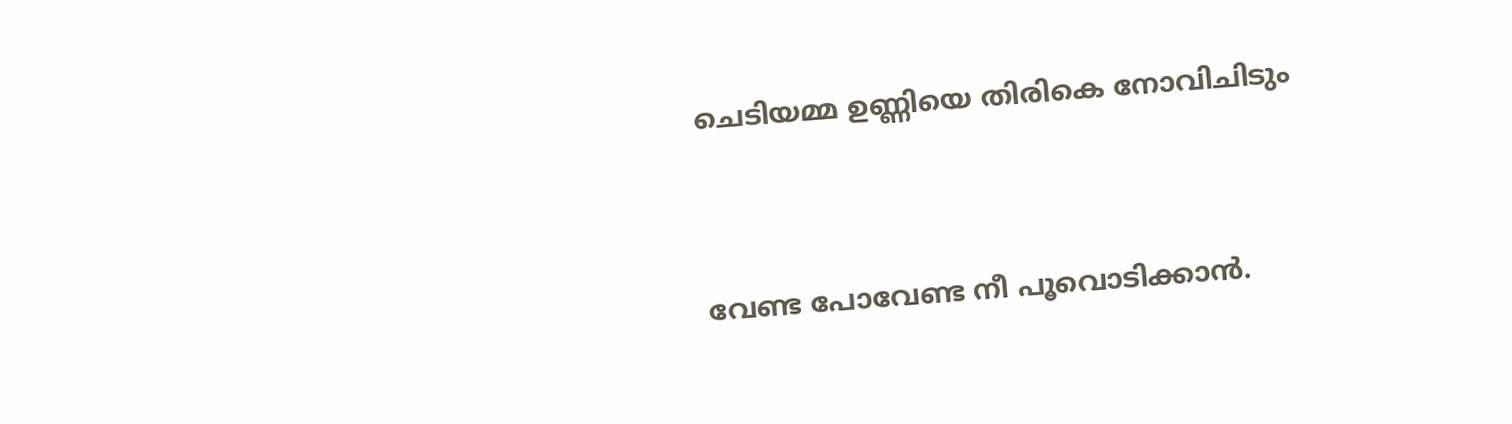ചെടിയമ്മ ഉണ്ണിയെ തിരികെ നോവിചിടും



വേണ്ട പോവേണ്ട നീ പൂവൊടിക്കാന്‍.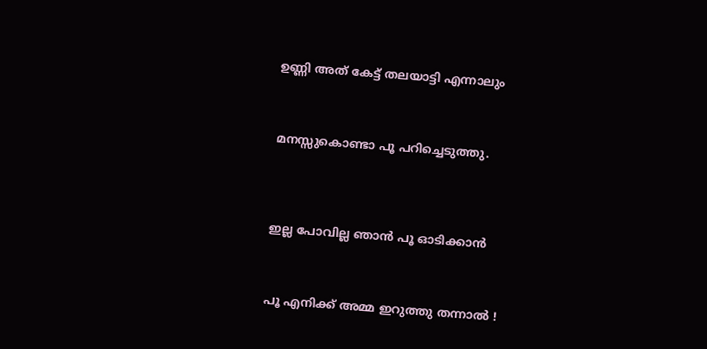ഉണ്ണി അത് കേട്ട് തലയാട്ടി എന്നാലും



മനസ്സുകൊണ്ടാ പൂ പറിച്ചെടുത്തു.




ഇല്ല പോവില്ല ഞാന്‍ പൂ ഓടിക്കാന്‍



പൂ എനിക്ക് അമ്മ ഇറുത്തു തന്നാല്‍ !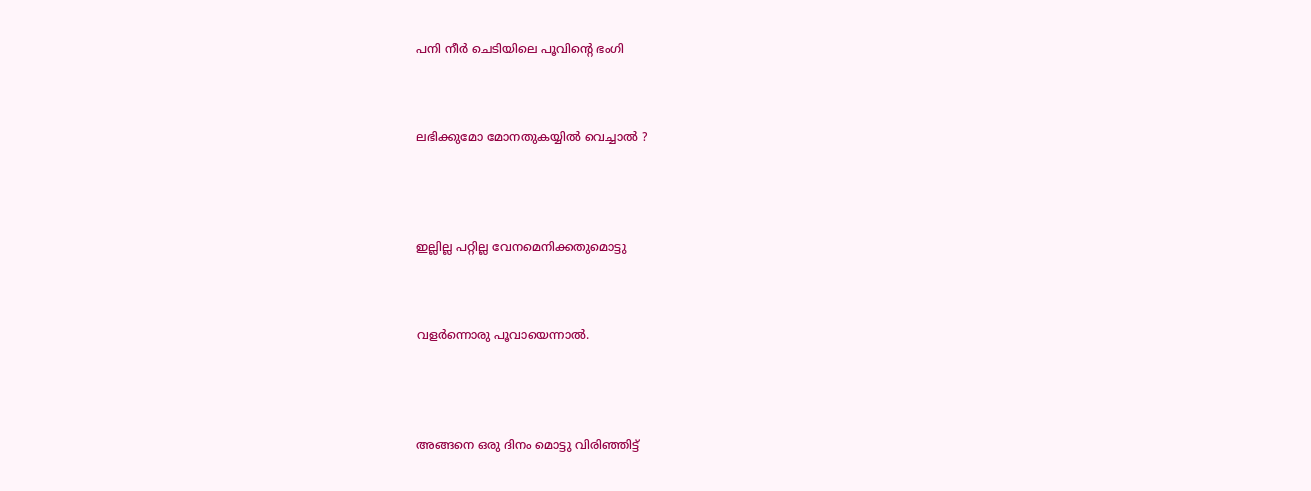പനി നീര്‍ ചെടിയിലെ പൂവിന്‍റെ ഭംഗി



ലഭിക്കുമോ മോനതുകയ്യില്‍ വെച്ചാല്‍ ?




ഇല്ലില്ല പറ്റില്ല വേനമെനിക്കതുമൊട്ടു



വളര്‍ന്നൊരു പൂവായെന്നാല്‍.




അങ്ങനെ ഒരു ദിനം മൊട്ടു വിരിഞ്ഞിട്ട്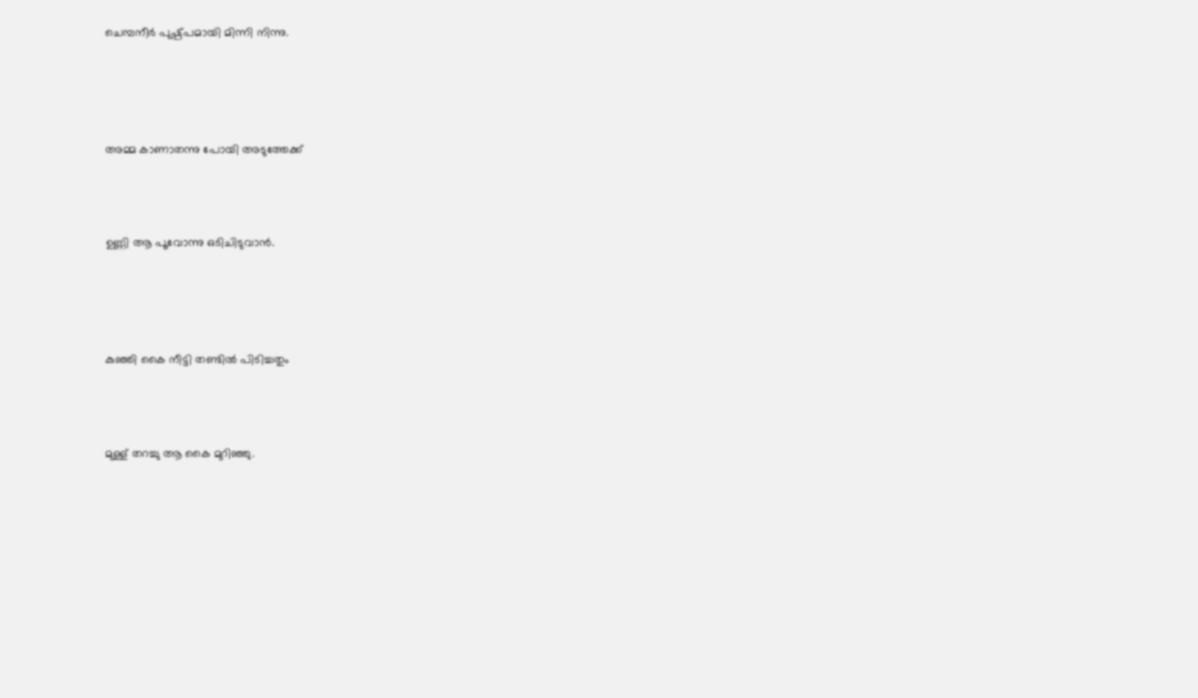ചെമ്പനീര്‍ പുഷ്പ്പമായി മിന്നി നിന്നു.




അമ്മ കാണാതന്നു പോയി അടുത്തേക്ക്



ഉണ്ണി ആ പൂവോന്നു ഒടിചിടുവാന്‍.




കുഞ്ഞി കൈ നീട്ടി തണ്ടില്‍ പിടിച്ചതും



മുള്ള് തറച്ചു ആ കൈ മുറിഞ്ഞു.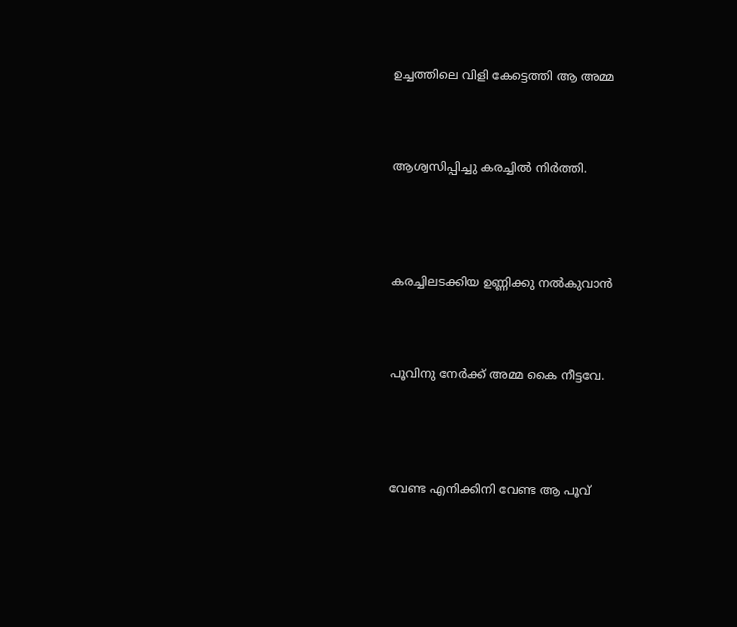ഉച്ചത്തിലെ വിളി കേട്ടെത്തി ആ അമ്മ



ആശ്വസിപ്പിച്ചു കരച്ചില്‍ നിര്‍ത്തി.




കരച്ചിലടക്കിയ ഉണ്ണിക്കു നല്‍കുവാന്‍



പൂവിനു നേര്‍ക്ക്‌ അമ്മ കൈ നീട്ടവേ.




വേണ്ട എനിക്കിനി വേണ്ട ആ പൂവ്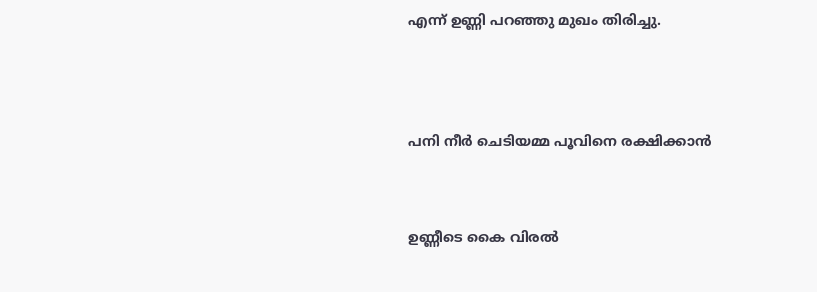എന്ന് ഉണ്ണി പറഞ്ഞു മുഖം തിരിച്ചു.




പനി നീര്‍ ചെടിയമ്മ പൂവിനെ രക്ഷിക്കാന്‍



ഉണ്ണീടെ കൈ വിരല്‍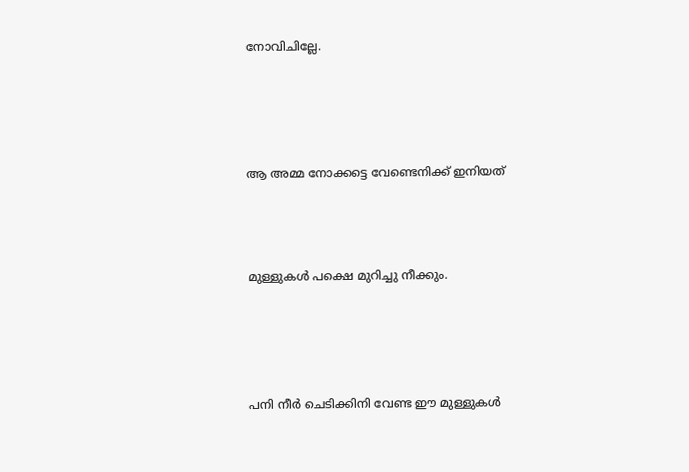നോവിചില്ലേ.




ആ അമ്മ നോക്കട്ടെ വേണ്ടെനിക്ക് ഇനിയത്



മുള്ളുകള്‍ പക്ഷെ മുറിച്ചു നീക്കും.




പനി നീര്‍ ചെടിക്കിനി വേണ്ട ഈ മുള്ളുകള്‍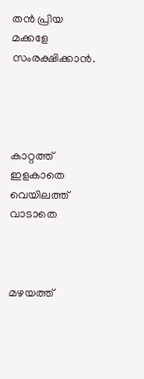തന്‍ പ്രിയ മക്കളേ സംരക്ഷിക്കാന്‍.




കാറ്റത്ത്‌ ഇളകാതെ വെയിലത്ത്‌ വാടാതെ



മഴയത്ത്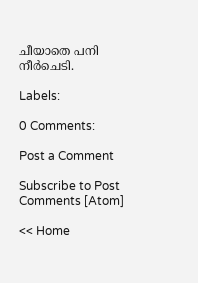ചീയാതെ പനി നീര്‍ചെടി.

Labels:

0 Comments:

Post a Comment

Subscribe to Post Comments [Atom]

<< Home